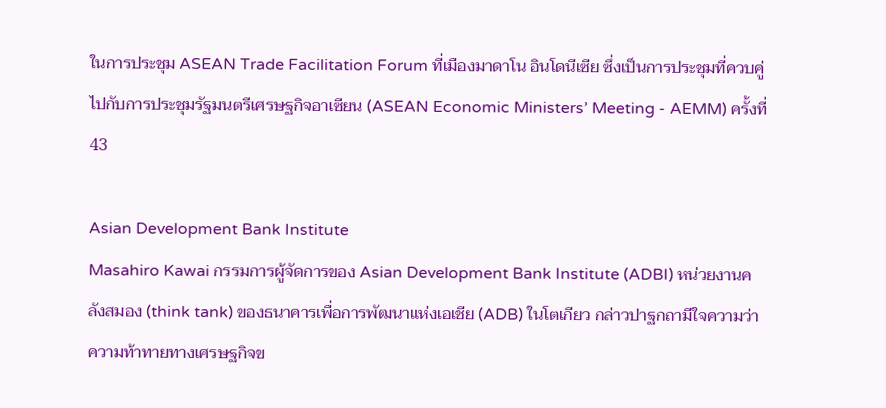ในการประชุม ASEAN Trade Facilitation Forum ที่เมืองมาดาโน อินโดนีเซีย ซึ่งเป็นการประชุมที่ควบคู่ไปกับการประชุมรัฐมนตรีเศรษฐกิจอาเซียน (ASEAN Economic Ministers’ Meeting - AEMM) ครั้งที่ 43

Asian Development Bank Institute
Masahiro Kawai กรรมการผู้จัดการของ Asian Development Bank Institute (ADBI) หน่วยงานคลังสมอง (think tank) ของธนาคารเพื่อการพัฒนาแห่งเอเชีย (ADB) ในโตเกียว กล่าวปาฐกถามีใจความว่า ความท้าทายทางเศรษฐกิจข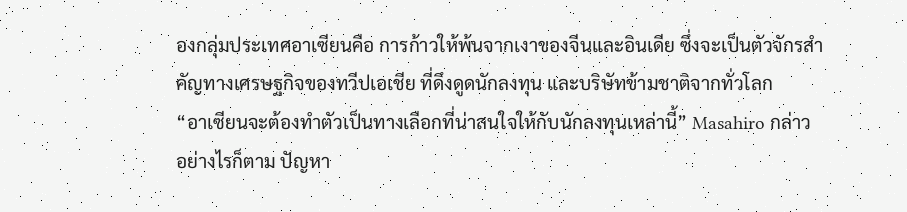องกลุ่มประเทศอาเซียนคือ การก้าวให้พ้นจากเงาของจีนและอินเดีย ซึ่งจะเป็นตัวจักรสำคัญทางเศรษฐกิจของทวีปเอเชีย ที่ดึงดูดนักลงทุน และบริษัทข้ามชาติจากทั่วโลก
“อาเซียนจะต้องทำตัวเป็นทางเลือกที่น่าสนใจให้กับนักลงทุนเหล่านี้” Masahiro กล่าว
อย่างไรก็ตาม ปัญหา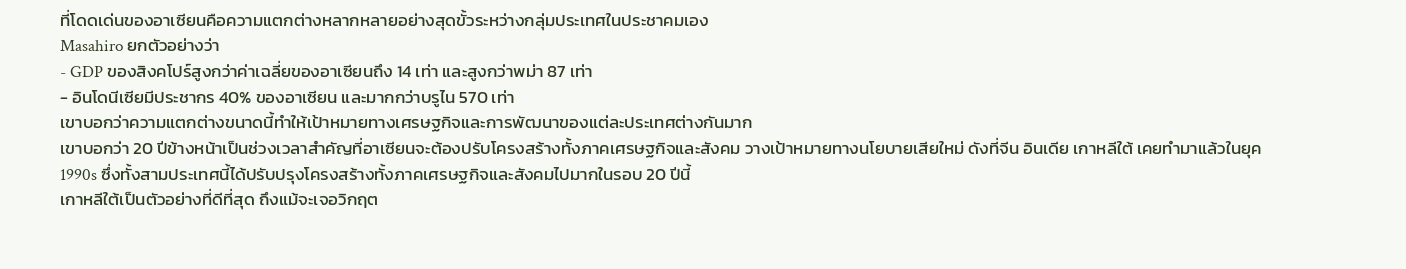ที่โดดเด่นของอาเซียนคือความแตกต่างหลากหลายอย่างสุดขั้วระหว่างกลุ่มประเทศในประชาคมเอง
Masahiro ยกตัวอย่างว่า
- GDP ของสิงคโปร์สูงกว่าค่าเฉลี่ยของอาเซียนถึง 14 เท่า และสูงกว่าพม่า 87 เท่า
- อินโดนีเซียมีประชากร 40% ของอาเซียน และมากกว่าบรูไน 570 เท่า
เขาบอกว่าความแตกต่างขนาดนี้ทำให้เป้าหมายทางเศรษฐกิจและการพัฒนาของแต่ละประเทศต่างกันมาก
เขาบอกว่า 20 ปีข้างหน้าเป็นช่วงเวลาสำคัญที่อาเซียนจะต้องปรับโครงสร้างทั้งภาคเศรษฐกิจและสังคม วางเป้าหมายทางนโยบายเสียใหม่ ดังที่จีน อินเดีย เกาหลีใต้ เคยทำมาแล้วในยุค 1990s ซึ่งทั้งสามประเทศนี้ได้ปรับปรุงโครงสร้างทั้งภาคเศรษฐกิจและสังคมไปมากในรอบ 20 ปีนี้
เกาหลีใต้เป็นตัวอย่างที่ดีที่สุด ถึงแม้จะเจอวิกฤต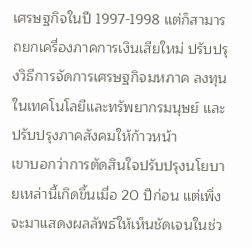เศรษฐกิจในปี 1997-1998 แต่ก็สามารถยกเครื่องภาคการเงินเสียใหม่ ปรับปรุงวิธีการจัดการเศรษฐกิจมหภาค ลงทุนในเทคโนโลยีและทรัพยากรมนุษย์ และปรับปรุงภาคสังคมให้ก้าวหน้า
เขาบอกว่าการตัดสินใจปรับปรุงนโยบายเหล่านี้เกิดขึ้นเมื่อ 20 ปีก่อน แต่เพิ่งจะมาแสดงผลลัพธ์ให้เห็นชัดเจนในช่ว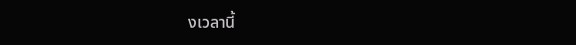งเวลานี้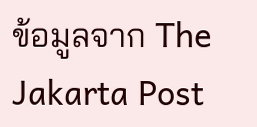ข้อมูลจาก The Jakarta Post